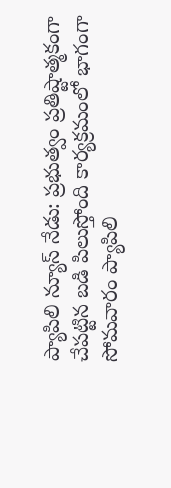ప్యాపిలి న్యూస్ నేడు: ప్రభుత్వం ప్రతిష్టాత్మకంగా చేపట్టిన బడి పిలుస్తోంది కార్యక్రమంలో భాగంగా సోమవారం ప్యాపిలి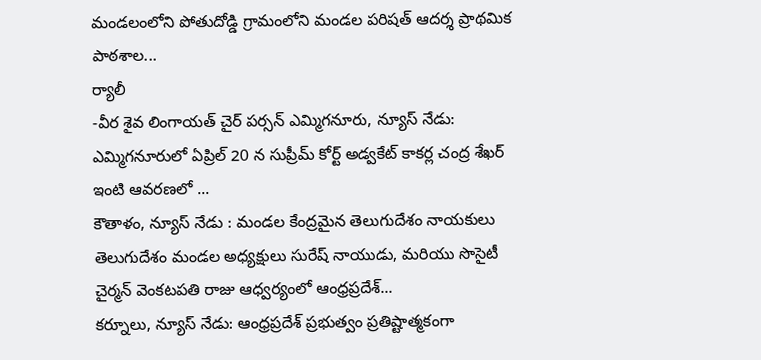మండలంలోని పోతుదోడ్డి గ్రామంలోని మండల పరిషత్ ఆదర్శ ప్రాథమిక పాఠశాల...
ర్యాలీ
-వీర శైవ లింగాయత్ చైర్ పర్సన్ ఎమ్మిగనూరు, న్యూస్ నేడు: ఎమ్మిగనూరులో ఏప్రిల్ 20 న సుప్రీమ్ కోర్ట్ అడ్వకేట్ కాకర్ల చంద్ర శేఖర్ ఇంటి ఆవరణలో ...
కౌతాళం, న్యూస్ నేడు : మండల కేంద్రమైన తెలుగుదేశం నాయకులు తెలుగుదేశం మండల అధ్యక్షులు సురేష్ నాయుడు, మరియు సొసైటీ చైర్మన్ వెంకటపతి రాజు ఆధ్వర్యంలో ఆంధ్రప్రదేశ్...
కర్నూలు, న్యూస్ నేడు: ఆంధ్రప్రదేశ్ ప్రభుత్వం ప్రతిష్టాత్మకంగా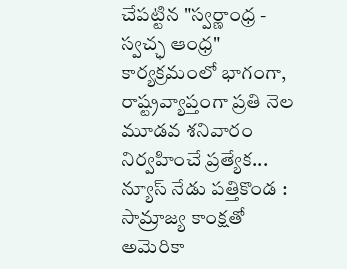చేపట్టిన "స్వర్ణాంధ్ర - స్వచ్ఛ ఆంధ్ర" కార్యక్రమంలో భాగంగా, రాష్ట్రవ్యాప్తంగా ప్రతి నెల మూడవ శనివారం నిర్వహించే ప్రత్యేక...
న్యూస్ నేడు పత్తికొండ : సామ్రాజ్య కాంక్షతో అమెరికా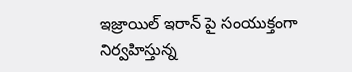ఇజ్రాయిల్ ఇరాన్ పై సంయుక్తంగా నిర్వహిస్తున్న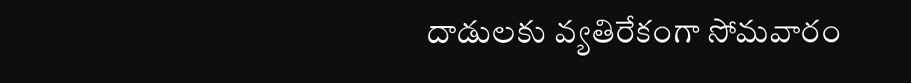దాడులకు వ్యతిరేకంగా సోమవారం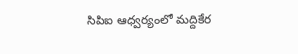సిపిఐ ఆధ్వర్యంలో మద్దికేర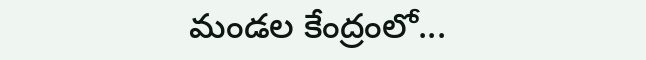మండల కేంద్రంలో...